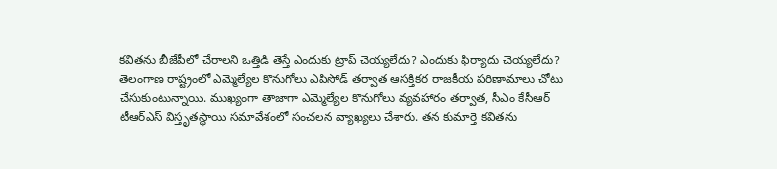కవితను బీజేపీలో చేరాలని ఒత్తిడి తెస్తే ఎందుకు ట్రాప్ చెయ్యలేదు? ఎందుకు ఫిర్యాదు చెయ్యలేదు?
తెలంగాణ రాష్ట్రంలో ఎమ్మెల్యేల కొనుగోలు ఎపిసోడ్ తర్వాత ఆసక్తికర రాజకీయ పరిణామాలు చోటు చేసుకుంటున్నాయి. ముఖ్యంగా తాజాగా ఎమ్మెల్యేల కొనుగోలు వ్యవహారం తర్వాత, సీఎం కేసీఆర్ టీఆర్ఎస్ విస్తృతస్థాయి సమావేశంలో సంచలన వ్యాఖ్యలు చేశారు. తన కుమార్తె కవితను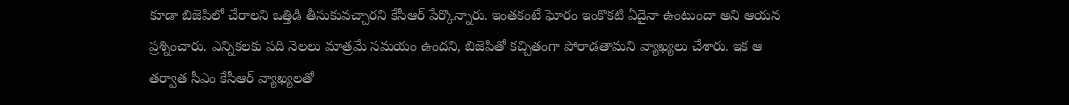కూడా బిజెపిలో చేరాలని ఒత్తిడి తీసుకువచ్చారని కేసీఆర్ పేర్కొన్నారు. ఇంతకంటే ఘోరం ఇంకొకటి ఏదైనా ఉంటుందా అని ఆయన ప్రశ్నించారు. ఎన్నికలకు పది నెలలు మాత్రమే సమయం ఉందని, బిజెపితో కచ్చితంగా పోరాడతామని వ్యాఖ్యలు చేశారు. ఇక ఆ తర్వాత సీఎం కేసీఆర్ వ్యాఖ్యలతో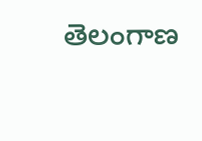తెలంగాణ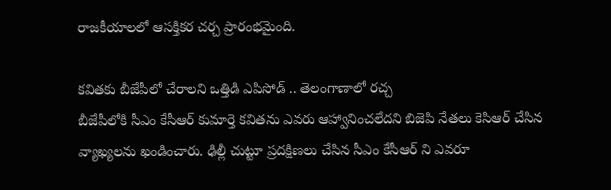రాజకీయాలలో ఆసక్తికర చర్చ ప్రారంభమైంది.

కవితకు బీజేపీలో చేరాలని ఒత్తిడి ఎపిసోడ్ .. తెలంగాణాలో రచ్చ
బీజేపీలోకి సీఎం కేసీఆర్ కుమార్తె కవితను ఎవరు ఆహ్వానించలేదని బిజెపి నేతలు కెసిఆర్ చేసిన వ్యాఖ్యలను ఖండించారు. ఢిల్లీ చుట్టూ ప్రదక్షిణలు చేసిన సీఎం కేసీఆర్ ని ఎవరూ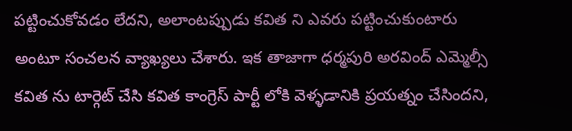పట్టించుకోవడం లేదని, అలాంటప్పుడు కవిత ని ఎవరు పట్టించుకుంటారు అంటూ సంచలన వ్యాఖ్యలు చేశారు. ఇక తాజాగా ధర్మపురి అరవింద్ ఎమ్మెల్సీ కవిత ను టార్గెట్ చేసి కవిత కాంగ్రెస్ పార్టీ లోకి వెళ్ళడానికి ప్రయత్నం చేసిందని,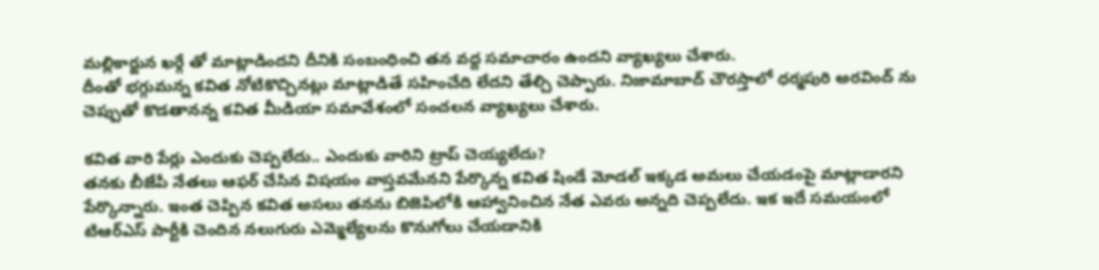మల్లికార్జున ఖర్గే తో మాట్లాడిందని దీనికి సంబంధించి తన వద్ద సమాచారం ఉందని వ్యాఖ్యలు చేశారు.
దీంతో భగ్గుమన్న కవిత నోటికొచ్చినట్లు మాట్లాడితే సహించేది లేదని తేల్చి చెప్పారు. నిజామాబాద్ చౌరస్తాలో ధర్మపురి అరవింద్ ను చెప్పుతో కొడతానన్న కవిత మీడియా సమావేశంలో సంచలన వ్యాఖ్యలు చేశారు.

కవిత వారి పేర్లు ఎందుకు చెప్పలేదు.. ఎందుకు వారిని ట్రాప్ చెయ్యలేదు?
తనకు బీజేపీ నేతలు ఆఫర్ చేసిన విషయం వాస్తవమేనని పేర్కొన్న కవిత షిండే మోడల్ ఇక్కడ అమలు చేయడంపై మాట్లాడారని పేర్కొన్నారు. ఇంత చెప్పిన కవిత అసలు తనను బిజెపిలోకి ఆహ్వానించిన నేత ఎవరు అన్నది చెప్పలేదు. ఇక ఇదే సమయంలో టిఆర్ఎస్ పార్టీకి చెందిన నలుగురు ఎమ్మెల్యేలను కొనుగోలు చేయడానికి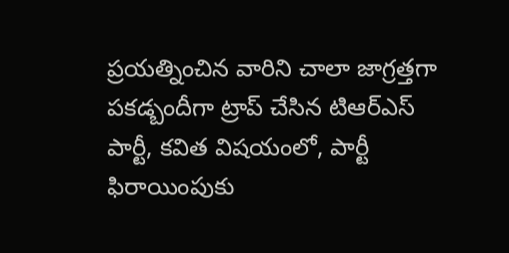ప్రయత్నించిన వారిని చాలా జాగ్రత్తగా పకడ్బందీగా ట్రాప్ చేసిన టిఆర్ఎస్ పార్టీ, కవిత విషయంలో, పార్టీ ఫిరాయింపుకు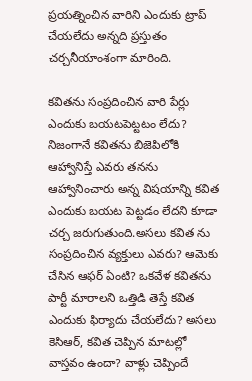ప్రయత్నించిన వారిని ఎందుకు ట్రాప్ చేయలేదు అన్నది ప్రస్తుతం చర్చనీయాంశంగా మారింది.

కవితను సంప్రదించిన వారి పేర్లు ఎందుకు బయటపెట్టటం లేదు?
నిజంగానే కవితను బిజెపిలోకి ఆహ్వానిస్తే ఎవరు తనను ఆహ్వానించారు అన్న విషయాన్ని కవిత ఎందుకు బయట పెట్టడం లేదని కూడా చర్చ జరుగుతుంది.అసలు కవిత ను సంప్రదించిన వ్యక్తులు ఎవరు? ఆమెకు చేసిన ఆఫర్ ఏంటి? ఒకవేళ కవితను పార్టీ మారాలని ఒత్తిడి తెస్తే కవిత ఎందుకు ఫిర్యాదు చేయలేదు? అసలు కెసిఆర్, కవిత చెప్పిన మాటల్లో వాస్తవం ఉందా? వాళ్లు చెప్పిందే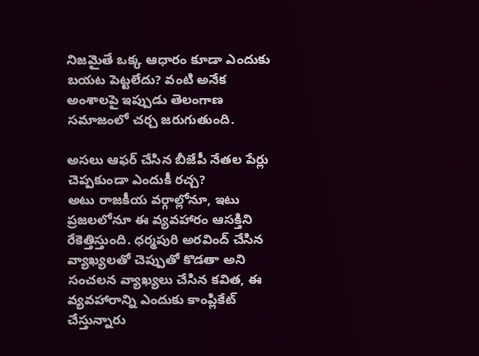నిజమైతే ఒక్క ఆధారం కూడా ఎందుకు బయట పెట్టలేదు? వంటి అనేక అంశాలపై ఇప్పుడు తెలంగాణ సమాజంలో చర్చ జరుగుతుంది.

అసలు ఆఫర్ చేసిన బీజేపీ నేతల పేర్లు చెప్పకుండా ఎందుకీ రచ్చ?
అటు రాజకీయ వర్గాల్లోనూ, ఇటు ప్రజలలోనూ ఈ వ్యవహారం ఆసక్తిని రేకెత్తిస్తుంది. ధర్మపురి అరవింద్ చేసిన వ్యాఖ్యలతో చెప్పుతో కొడతా అని సంచలన వ్యాఖ్యలు చేసిన కవిత, ఈ వ్యవహారాన్ని ఎందుకు కాంప్లికేట్ చేస్తున్నారు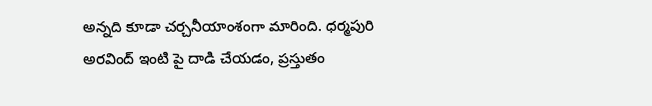అన్నది కూడా చర్చనీయాంశంగా మారింది. ధర్మపురి అరవింద్ ఇంటి పై దాడి చేయడం, ప్రస్తుతం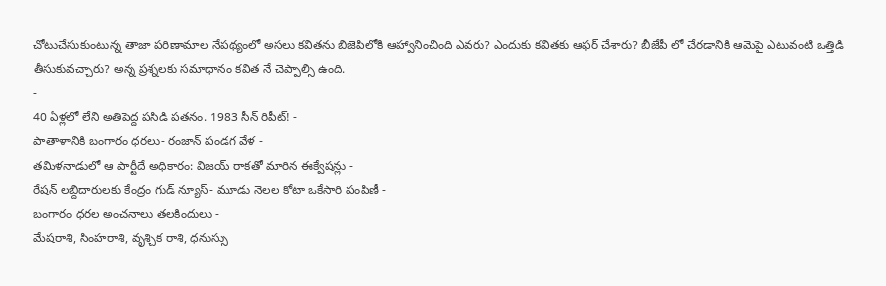చోటుచేసుకుంటున్న తాజా పరిణామాల నేపథ్యంలో అసలు కవితను బిజెపిలోకి ఆహ్వానించింది ఎవరు? ఎందుకు కవితకు ఆఫర్ చేశారు? బీజేపీ లో చేరడానికి ఆమెపై ఎటువంటి ఒత్తిడి తీసుకువచ్చారు? అన్న ప్రశ్నలకు సమాధానం కవిత నే చెప్పాల్సి ఉంది.
-
40 ఏళ్లలో లేని అతిపెద్ద పసిడి పతనం. 1983 సీన్ రిపీట్! -
పాతాళానికి బంగారం ధరలు- రంజాన్ పండగ వేళ -
తమిళనాడులో ఆ పార్టీదే అధికారం: విజయ్ రాకతో మారిన ఈక్వేషన్లు -
రేషన్ లబ్దిదారులకు కేంద్రం గుడ్ న్యూస్- మూడు నెలల కోటా ఒకేసారి పంపిణీ -
బంగారం ధరల అంచనాలు తలకిందులు -
మేషరాశి, సింహరాశి, వృశ్చిక రాశి, ధనుస్సు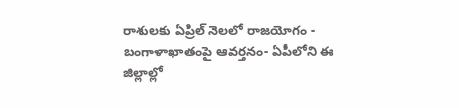రాశులకు ఏప్రిల్ నెలలో రాజయోగం -
బంగాళాఖాతంపై ఆవర్తనం- ఏపీలోని ఈ జిల్లాల్లో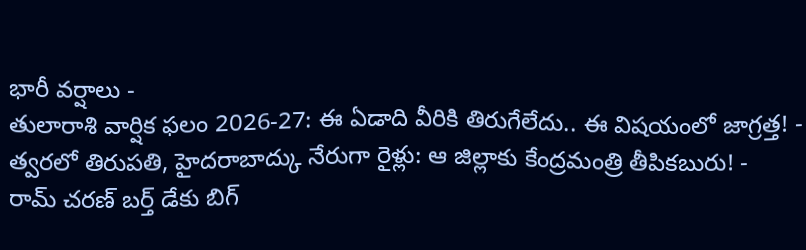భారీ వర్షాలు -
తులారాశి వార్షిక ఫలం 2026-27: ఈ ఏడాది వీరికి తిరుగేలేదు.. ఈ విషయంలో జాగ్రత్త! -
త్వరలో తిరుపతి, హైదరాబాద్కు నేరుగా రైళ్లు: ఆ జిల్లాకు కేంద్రమంత్రి తీపికబురు! -
రామ్ చరణ్ బర్త్ డేకు బిగ్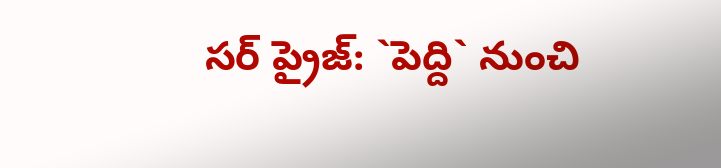సర్ ప్రైజ్: `పెద్ది` నుంచి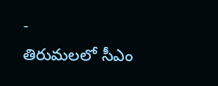-
తిరుమలలో సీఎం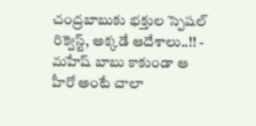చంద్రబాబుకు భక్తుల స్పెషల్ రిక్వెస్ట్, అక్కడే ఆదేశాలు..!! -
మహేష్ బాబు కాకుండా ఆ హీరో అంటే చాలా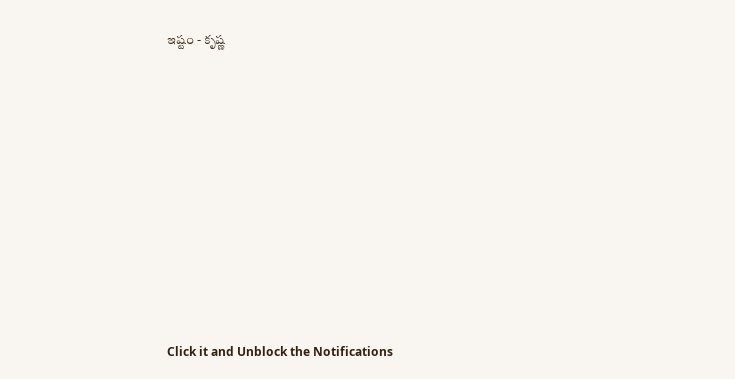ఇష్టం - కృష్ణ












Click it and Unblock the Notifications